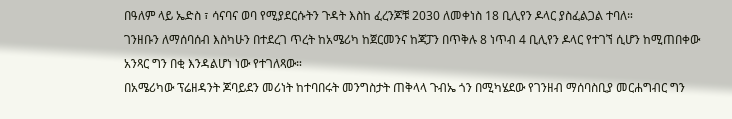በዓለም ላይ ኤድስ ፣ ሳናባና ወባ የሚያደርሱትን ጉዳት እስከ ፈረንጆቹ 2030 ለመቀነስ 18 ቢሊየን ዶላር ያስፈልጋል ተባለ።
ገንዘቡን ለማሰባሰብ እስካሁን በተደረገ ጥረት ከአሜሪካ ከጀርመንና ከጃፓን በጥቅሉ 8 ነጥብ 4 ቢሊየን ዶላር የተገኘ ሲሆን ከሚጠበቀው አንጻር ግን በቂ እንዳልሆነ ነው የተገለጻው።
በአሜሪካው ፕሬዘዳንት ጆባይደን መሪነት ከተባበሩት መንግስታት ጠቅላላ ጉብኤ ጎን በሚካሄደው የገንዘብ ማሰባስቢያ መርሐግብር ግን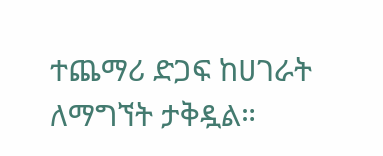ተጨማሪ ድጋፍ ከሀገራት ለማግኘት ታቅዷል።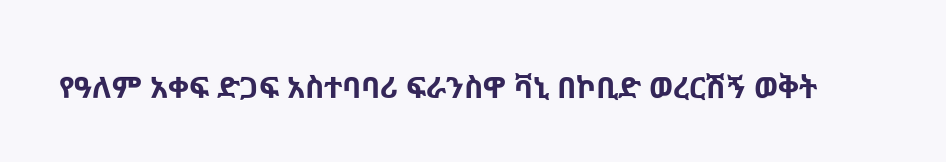የዓለም አቀፍ ድጋፍ አስተባባሪ ፍራንስዋ ቫኒ በኮቢድ ወረርሽኝ ወቅት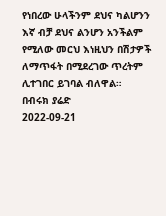የነበረው ሁላችንም ደህና ካልሆንን እኛ ብቻ ደህና ልንሆን አንችልም የሚለው መርህ እነዚህን በሽታዎች ለማጥፋት በሚደረገው ጥረትም ሊተገበር ይገባል ብለዋል።
በብሩክ ያሬድ
2022-09-21